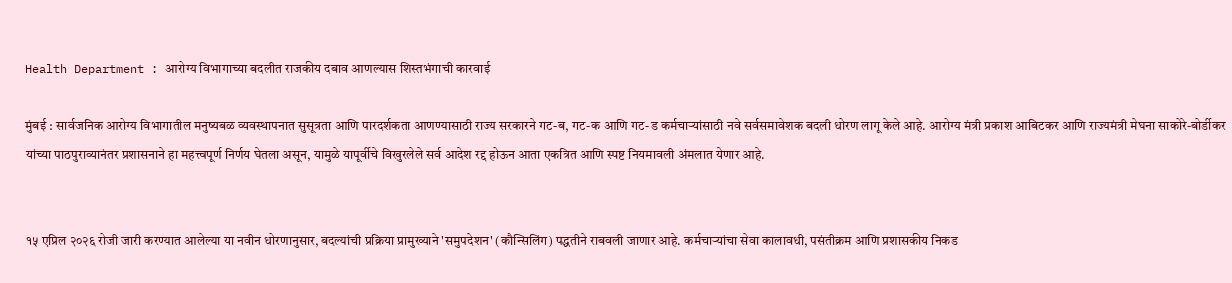Health Department : आरोग्य विभागाच्या बदलीत राजकीय दबाव आणल्यास शिस्तभंगाची कारवाई

मुंबई : सार्वजनिक आरोग्य विभागातील मनुष्यबळ व्यवस्थापनात सुसूत्रता आणि पारदर्शकता आणण्यासाठी राज्य सरकारने गट-ब, गट-क आणि गट-ड कर्मचाऱ्यांसाठी नवे सर्वसमावेशक बदली धोरण लागू केले आहे. आरोग्य मंत्री प्रकाश आबिटकर आणि राज्यमंत्री मेघना साकोरे-बोर्डीकर यांच्या पाठपुराव्यानंतर प्रशासनाने हा महत्त्वपूर्ण निर्णय घेतला असून, यामुळे यापूर्वीचे विखुरलेले सर्व आदेश रद्द होऊन आता एकत्रित आणि स्पष्ट नियमावली अंमलात येणार आहे.


१५ एप्रिल २०२६ रोजी जारी करण्यात आलेल्या या नवीन धोरणानुसार, बदल्यांची प्रक्रिया प्रामुख्याने 'समुपदेशन' (कौन्सिलिंग) पद्धतीने राबवली जाणार आहे. कर्मचाऱ्यांचा सेवा कालावधी, पसंतीक्रम आणि प्रशासकीय निकड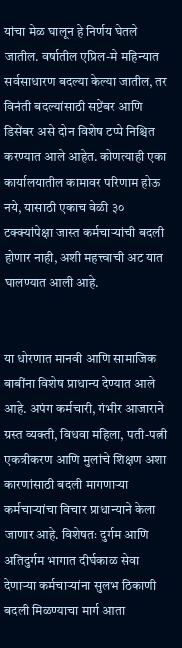यांचा मेळ घालून हे निर्णय घेतले जातील. वर्षातील एप्रिल-मे महिन्यात सर्वसाधारण बदल्या केल्या जातील, तर विनंती बदल्यांसाठी सप्टेंबर आणि डिसेंबर असे दोन विशेष टप्पे निश्चित करण्यात आले आहेत. कोणत्याही एका कार्यालयातील कामावर परिणाम होऊ नये, यासाठी एकाच वेळी ३० टक्क्यांपेक्षा जास्त कर्मचाऱ्यांची बदली होणार नाही, अशी महत्त्वाची अट यात घालण्यात आली आहे.


या धोरणात मानवी आणि सामाजिक बाबींना विशेष प्राधान्य देण्यात आले आहे. अपंग कर्मचारी, गंभीर आजाराने ग्रस्त व्यक्ती, विधवा महिला, पती-पत्नी एकत्रीकरण आणि मुलांचे शिक्षण अशा कारणांसाठी बदली मागणाऱ्या कर्मचाऱ्यांचा विचार प्राधान्याने केला जाणार आहे. विशेषतः दुर्गम आणि अतिदुर्गम भागात दीर्घकाळ सेवा देणाऱ्या कर्मचाऱ्यांना सुलभ ठिकाणी बदली मिळण्याचा मार्ग आता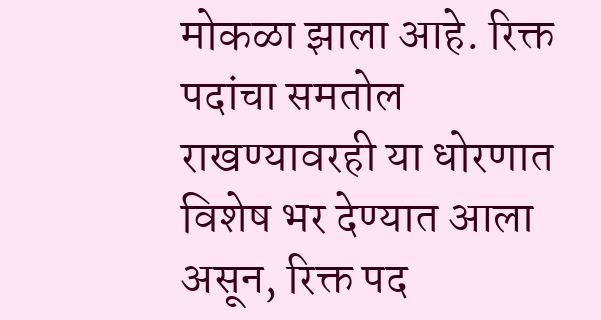मोकळा झाला आहे. रिक्त पदांचा समतोल राखण्यावरही या धोरणात विशेष भर देण्यात आला असून, रिक्त पद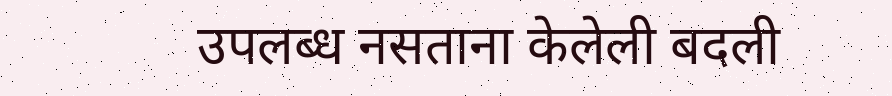उपलब्ध नसताना केलेली बदली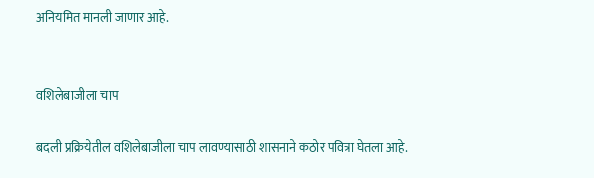अनियमित मानली जाणार आहे.


वशिलेबाजीला चाप

बदली प्रक्रियेतील वशिलेबाजीला चाप लावण्यासाठी शासनाने कठोर पवित्रा घेतला आहे.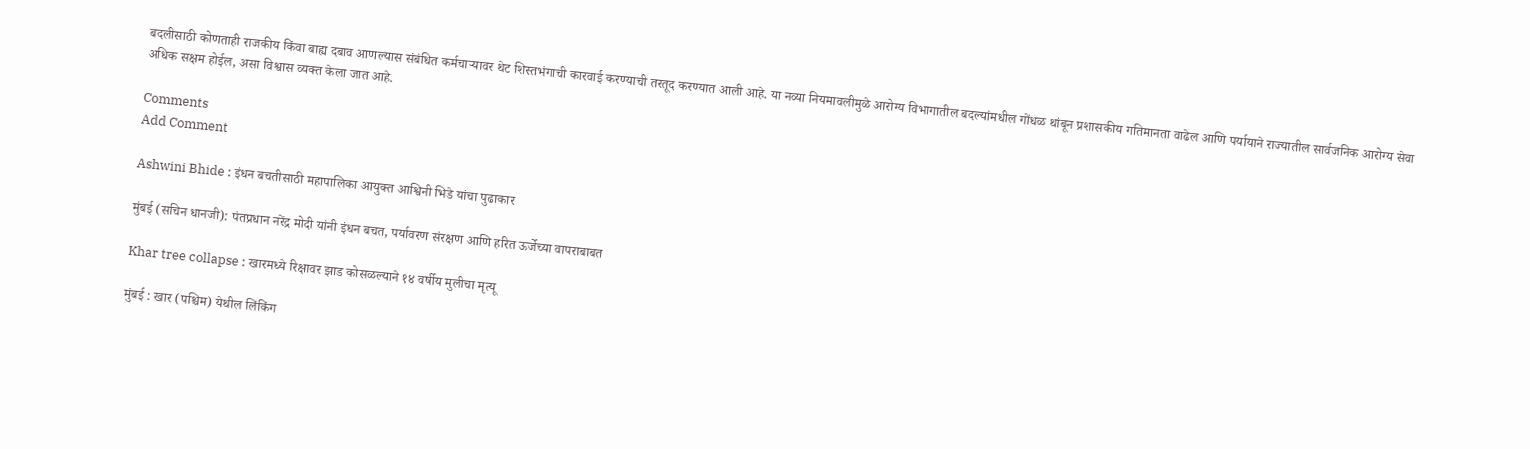बदलीसाठी कोणताही राजकीय किंवा बाह्य दबाव आणल्यास संबंधित कर्मचाऱ्यावर थेट शिस्तभंगाची कारवाई करण्याची तरतूद करण्यात आली आहे. या नव्या नियमावलीमुळे आरोग्य विभागातील बदल्यांमधील गोंधळ थांबून प्रशासकीय गतिमानता वाढेल आणि पर्यायाने राज्यातील सार्वजनिक आरोग्य सेवा अधिक सक्षम होईल, असा विश्वास व्यक्त केला जात आहे.

Comments
Add Comment

Ashwini Bhide : इंधन बचतीसाठी महापालिका आयुक्त आश्विनी भिडे यांचा पुढाकार

मुंबई (सचिन धानजी): पंतप्रधान नरेंद्र मोदी यांनी इंधन बचत, पर्यावरण संरक्षण आणि हरित ऊर्जेच्या वापराबाबत

Khar tree collapse : खारमध्ये रिक्षावर झाड कोसळल्याने १४ वर्षीय मुलीचा मृत्यू

मुंबई : खार (पश्चिम) येथील लिंकिंग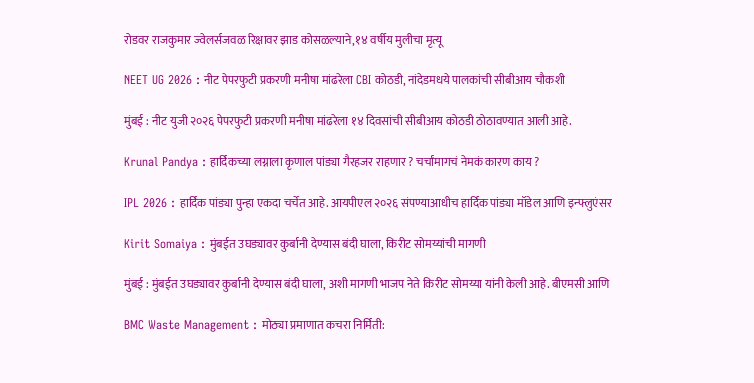रोडवर राजकुमार ज्वेलर्सजवळ रिक्षावर झाड कोसळल्याने,१४ वर्षीय मुलीचा मृत्यू

NEET UG 2026 : नीट पेपरफुटी प्रकरणी मनीषा मांढरेला CBI कोठडी, नांदेडमधये पालकांची सीबीआय चौकशी

मुंबई : नीट युजी २०२६ पेपरफुटी प्रकरणी मनीषा मांढरेला १४ दिवसांची सीबीआय कोठडी ठोठावण्यात आली आहे.

Krunal Pandya : हार्दिकच्या लग्नाला कृणाल पांड्या गैरहजर राहणार ? चर्चांमागचं नेमकं कारण काय ?

IPL 2026 : हार्दिक पांड्या पुन्हा एकदा चर्चेत आहे. आयपीएल २०२६ संपण्याआधीच हार्दिक पांड्या मॉडेल आणि इन्फ्लुएंसर

Kirit Somaiya : मुंबईत उघड्यावर कुर्बानी देण्यास बंदी घाला, किरीट सोमय्यांची मागणी

मुंबई : मुंबईत उघड्यावर कुर्बानी देण्यास बंदी घाला, अशी मागणी भाजप नेते किरीट सोमय्या यांनी केली आहे. बीएमसी आणि

BMC Waste Management : मोठ्या प्रमाणात कचरा निर्मिती: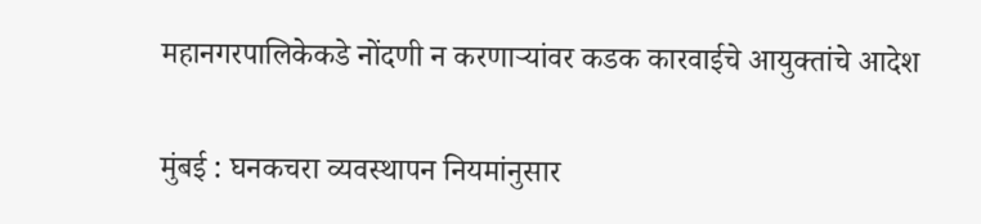महानगरपालिकेकडे नोंदणी न करणाऱ्यांवर कडक कारवाईचे आयुक्तांचे आदेश

मुंबई : घनकचरा व्यवस्थापन नियमांनुसार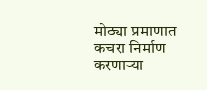मोठ्या प्रमाणात कचरा निर्माण करणाऱ्या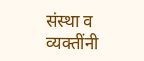संस्था व व्यक्तींनी